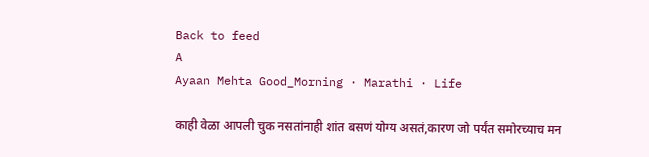Back to feed
A
Ayaan Mehta Good_Morning · Marathi · Life

काही वेळा आपली चुक नसतांनाही शांत बसणं योग्य असतं,कारण जो पर्यंत समोरच्याच मन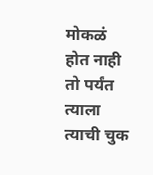मोकळं होत नाही तो पर्यंत त्याला त्याची चुक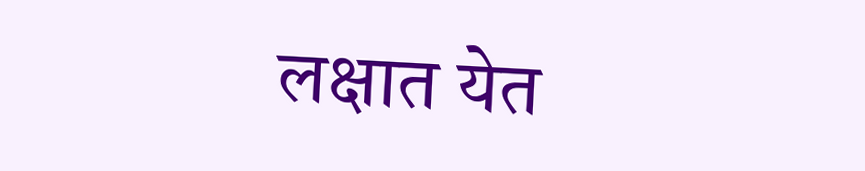लक्षात येत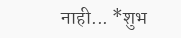नाही... *शुभ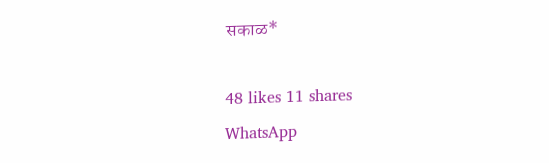सकाळ*

48 likes 11 shares
WhatsApp